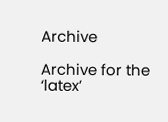Archive

Archive for the ‘latex’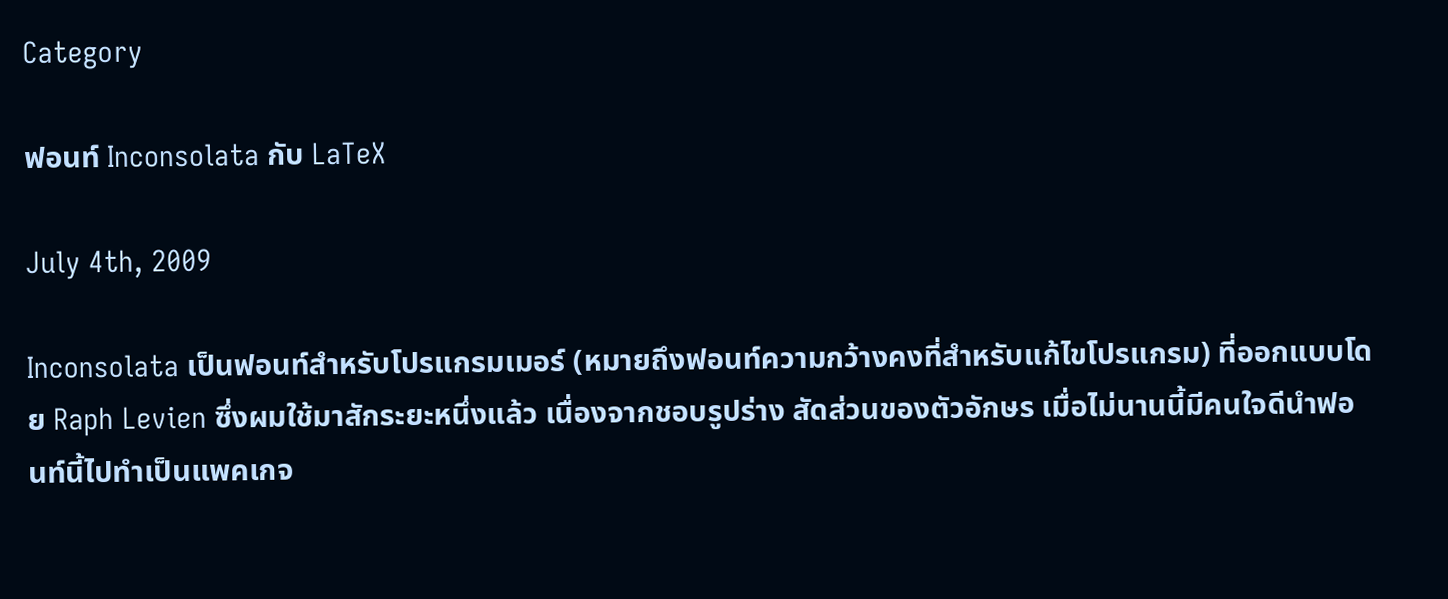Category

ฟอนท์ Inconsolata กับ LaTeX

July 4th, 2009

Inconsolata เป็นฟอนท์สำหรับโปรแกรมเมอร์ (หมายถึงฟอนท์ความกว้างคงที่สำหรับแก้ไขโปรแกรม) ที่ออกแบบโดย Raph Levien ซึ่งผมใช้มาสักระยะหนึ่งแล้ว เนื่องจากชอบรูปร่าง สัดส่วนของตัวอักษร เมื่อไม่นานนี้มีคนใจดีนำฟอนท์นี้ไปทำเป็นแพคเกจ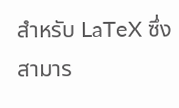สำหรับ LaTeX ซึ่งสามาร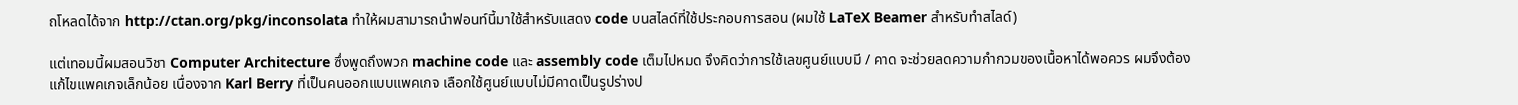ถโหลดได้จาก http://ctan.org/pkg/inconsolata ทำให้ผมสามารถนำฟอนท์นี้มาใช้สำหรับแสดง code บนสไลด์ที่ใช้ประกอบการสอน (ผมใช้ LaTeX Beamer สำหรับทำสไลด์)

แต่เทอมนี้ผมสอนวิชา Computer Architecture ซึ่งพูดถึงพวก machine code และ assembly code เต็มไปหมด จึงคิดว่าการใช้เลขศูนย์แบบมี / คาด จะช่วยลดความกำกวมของเนื้อหาได้พอควร ผมจึงต้องแก้ไขแพคเกจเล็กน้อย เนื่องจาก Karl Berry ที่เป็นคนออกแบบแพคเกจ เลือกใช้ศูนย์แบบไม่มีคาดเป็นรูปร่างป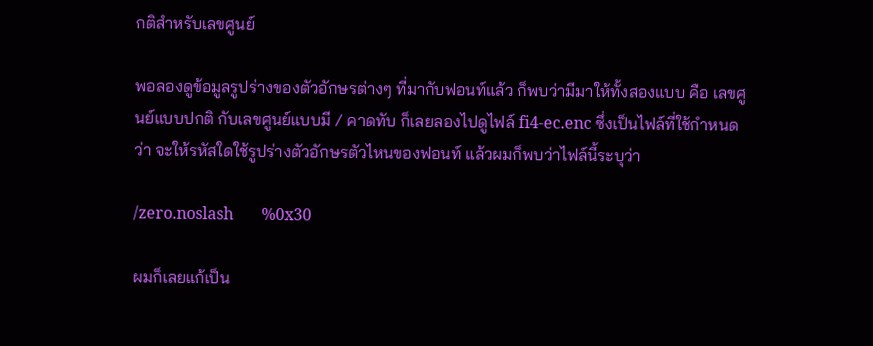กติสำหรับเลขศูนย์

พอลองดูข้อมูลรูปร่างของตัวอักษรต่างๆ ที่มากับฟอนท์แล้ว ก็พบว่ามีมาให้ทั้งสองแบบ คือ เลขศูนย์แบบปกติ กับเลขศูนย์แบบมี / คาดทับ ก็เลยลองไปดูไฟล์ fi4-ec.enc ซึ่งเป็นไฟล์ที่ใช้กำหนดว่า จะให้รหัสใดใช้รูปร่างตัวอักษรตัวไหนของฟอนท์ แล้วผมก็พบว่าไฟล์นี้ระบุว่า

/zero.noslash       %0x30

ผมก็เลยแก้เป็น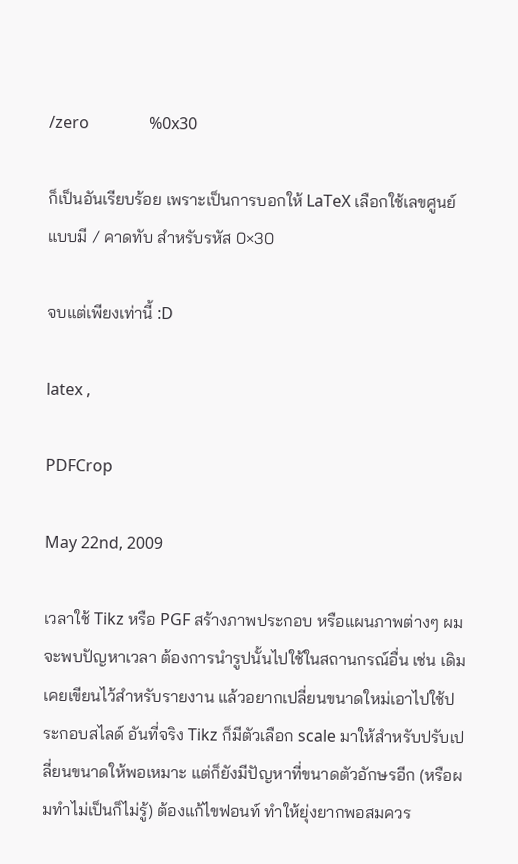/zero               %0x30

ก็เป็นอันเรียบร้อย เพราะเป็นการบอกให้ LaTeX เลือกใช้เลขศูนย์แบบมี / คาดทับ สำหรับรหัส 0×30

จบแต่เพียงเท่านี้ :D

latex ,

PDFCrop

May 22nd, 2009

เวลาใช้ Tikz หรือ PGF สร้างภาพประกอบ หรือแผนภาพต่างๆ ผมจะพบปัญหาเวลา ต้องการนำรูปนั้นไปใช้ในสถานกรณ์อื่น เช่น เดิมเคยเขียนไว้สำหรับรายงาน แล้วอยากเปลี่ยนขนาดใหม่เอาไปใช้ประกอบสไลด์ อันที่จริง Tikz ก็มีตัวเลือก scale มาให้สำหรับปรับเปลี่ยนขนาดให้พอเหมาะ แต่ก็ยังมีปัญหาที่ขนาดตัวอักษรอีก (หรือผมทำไม่เป็นก็ไม่รู้) ต้องแก้ไขฟอนท์ ทำให้ยุ่งยากพอสมควร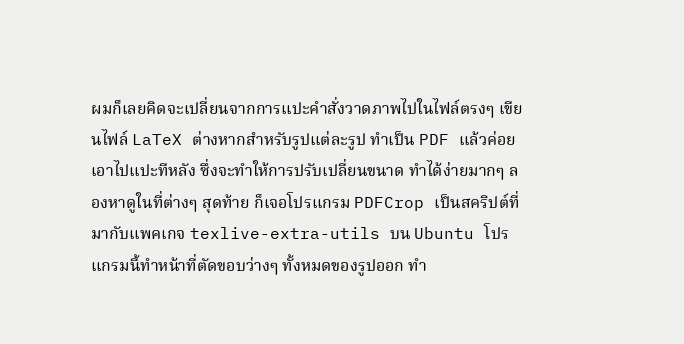ผมก็เลยคิดจะเปลี่ยนจากการแปะคำสั่งวาดภาพไปในไฟล์ตรงๆ เขียนไฟล์ LaTeX ต่างหากสำหรับรูปแต่ละรูป ทำเป็น PDF แล้วค่อยเอาไปแปะทีหลัง ซึ่งจะทำให้การปรับเปลี่ยนขนาด ทำได้ง่ายมากๆ ลองหาดูในที่ต่างๆ สุดท้าย ก็เจอโปรแกรม PDFCrop เป็นสคริปต์ที่มากับแพคเกจ texlive-extra-utils บน Ubuntu โปรแกรมนี้ทำหน้าที่ตัดขอบว่างๆ ทั้งหมดของรูปออก ทำ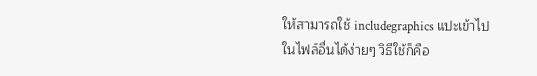ให้สามารถใช้ includegraphics แปะเข้าไปในไฟล์อื่นได้ง่ายๆ วิธีใช้ก็คือ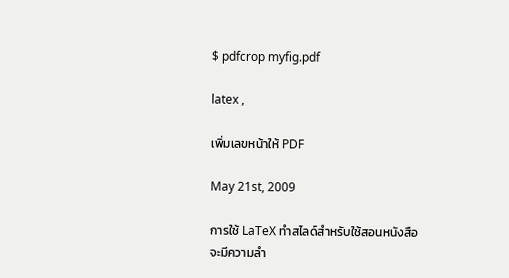$ pdfcrop myfig.pdf

latex ,

เพิ่มเลขหน้าให้ PDF

May 21st, 2009

การใช้ LaTeX ทำสไลด์สำหรับใช้สอนหนังสือ จะมีความลำ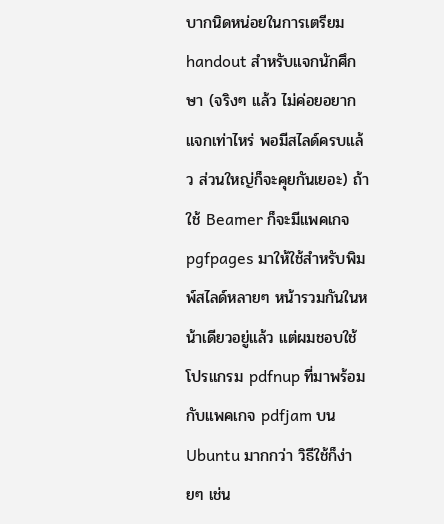บากนิดหน่อยในการเตรียม handout สำหรับแจกนักศึกษา (จริงๆ แล้ว ไม่ค่อยอยากแจกเท่าไหร่ พอมีสไลด์ครบแล้ว ส่วนใหญ่ก็จะคุยกันเยอะ) ถ้าใช้ Beamer ก็จะมีแพคเกจ pgfpages มาให้ใช้สำหรับพิมพ์สไลด์หลายๆ หน้ารวมกันในหน้าเดียวอยู่แล้ว แต่ผมชอบใช้โปรแกรม pdfnup ที่มาพร้อมกับแพคเกจ pdfjam บน Ubuntu มากกว่า วิธีใช้ก็ง่ายๆ เช่น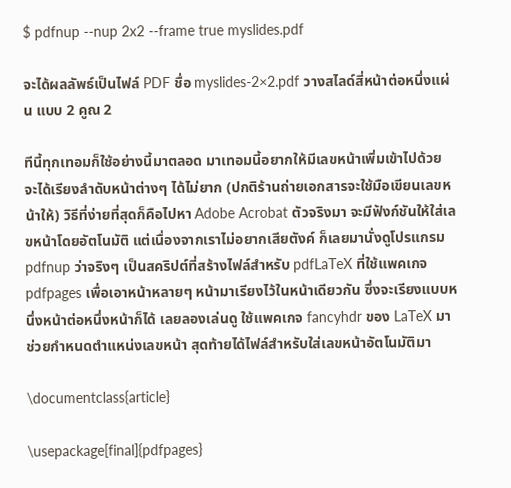$ pdfnup --nup 2x2 --frame true myslides.pdf

จะได้ผลลัพธ์เป็นไฟล์ PDF ชื่อ myslides-2×2.pdf วางสไลด์สี่หน้าต่อหนึ่งแผ่น แบบ 2 คูณ 2

ทีนี้ทุกเทอมก็ใช้อย่างนี้มาตลอด มาเทอมนี้อยากให้มีเลขหน้าเพิ่มเข้าไปด้วย จะได้เรียงลำดับหน้าต่างๆ ได้ไม่ยาก (ปกติร้านถ่ายเอกสารจะใช้มือเขียนเลขหน้าให้) วิธีที่ง่ายที่สุดก็คือไปหา Adobe Acrobat ตัวจริงมา จะมีฟังก์ชันให้ใส่เลขหน้าโดยอัตโนมัติ แต่เนื่องจากเราไม่อยากเสียตังค์ ก็เลยมานั่งดูโปรแกรม pdfnup ว่าจริงๆ เป็นสคริปต์ที่สร้างไฟล์สำหรับ pdfLaTeX ที่ใช้แพคเกจ pdfpages เพื่อเอาหน้าหลายๆ หน้ามาเรียงไว้ในหน้าเดียวกัน ซึ่งจะเรียงแบบหนึ่งหน้าต่อหนึ่งหน้าก็ได้ เลยลองเล่นดู ใช้แพคเกจ fancyhdr ของ LaTeX มาช่วยกำหนดตำแหน่งเลขหน้า สุดท้ายได้ไฟล์สำหรับใส่เลขหน้าอัตโนมัติมา

\documentclass{article}

\usepackage[final]{pdfpages}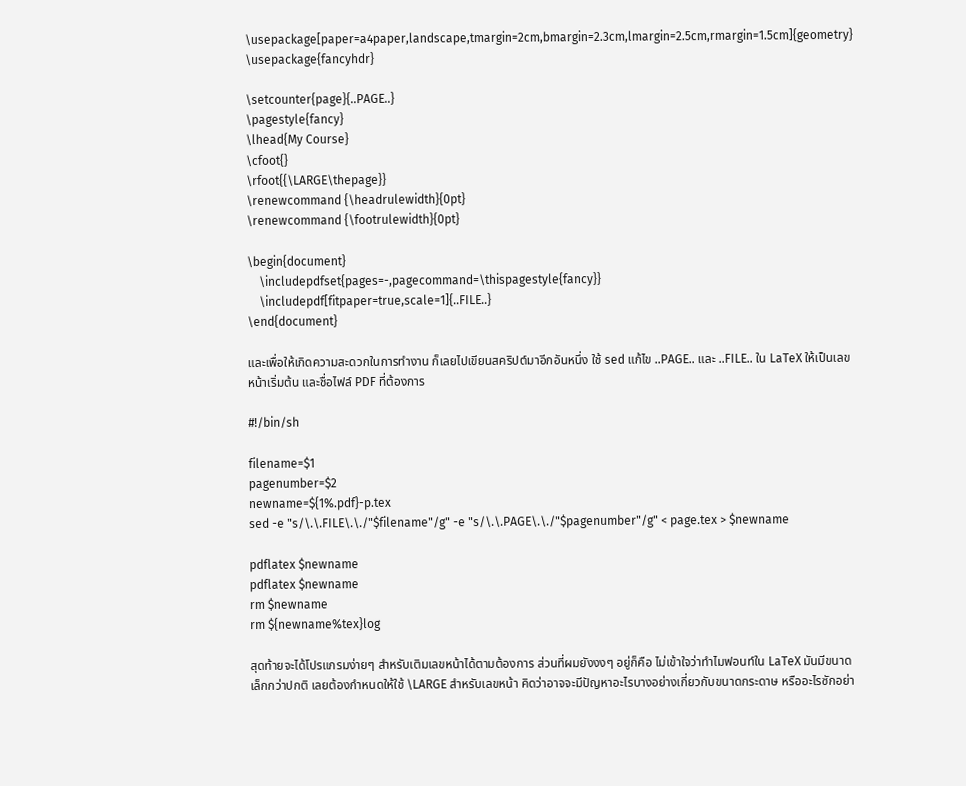\usepackage[paper=a4paper,landscape,tmargin=2cm,bmargin=2.3cm,lmargin=2.5cm,rmargin=1.5cm]{geometry}
\usepackage{fancyhdr}

\setcounter{page}{..PAGE..}
\pagestyle{fancy}
\lhead{My Course}
\cfoot{}
\rfoot{{\LARGE\thepage}}
\renewcommand {\headrulewidth}{0pt}
\renewcommand {\footrulewidth}{0pt}

\begin{document}
    \includepdfset{pages=-,pagecommand=\thispagestyle{fancy}}
    \includepdf[fitpaper=true,scale=1]{..FILE..}
\end{document}

และเพื่อให้เกิดความสะดวกในการทำงาน ก็เลยไปเขียนสคริปต์มาอีกอันหนึ่ง ใช้ sed แก้ไข ..PAGE.. และ ..FILE.. ใน LaTeX ให้เป็นเลขหน้าเริ่มต้น และชื่อไฟล์ PDF ที่ต้องการ

#!/bin/sh

filename=$1
pagenumber=$2
newname=${1%.pdf}-p.tex
sed -e "s/\.\.FILE\.\./"$filename"/g" -e "s/\.\.PAGE\.\./"$pagenumber"/g" < page.tex > $newname

pdflatex $newname
pdflatex $newname
rm $newname
rm ${newname%tex}log

สุดท้ายจะได้โปรแกรมง่ายๆ สำหรับเติมเลขหน้าได้ตามต้องการ ส่วนที่ผมยังงงๆ อยู่ก็คือ ไม่เข้าใจว่าทำไมฟอนท์ใน LaTeX มันมีขนาดเล็กกว่าปกติ เลยต้องกำหนดให้ใช้ \LARGE สำหรับเลขหน้า คิดว่าอาจจะมีปัญหาอะไรบางอย่างเกี่ยวกับขนาดกระดาษ หรืออะไรซักอย่า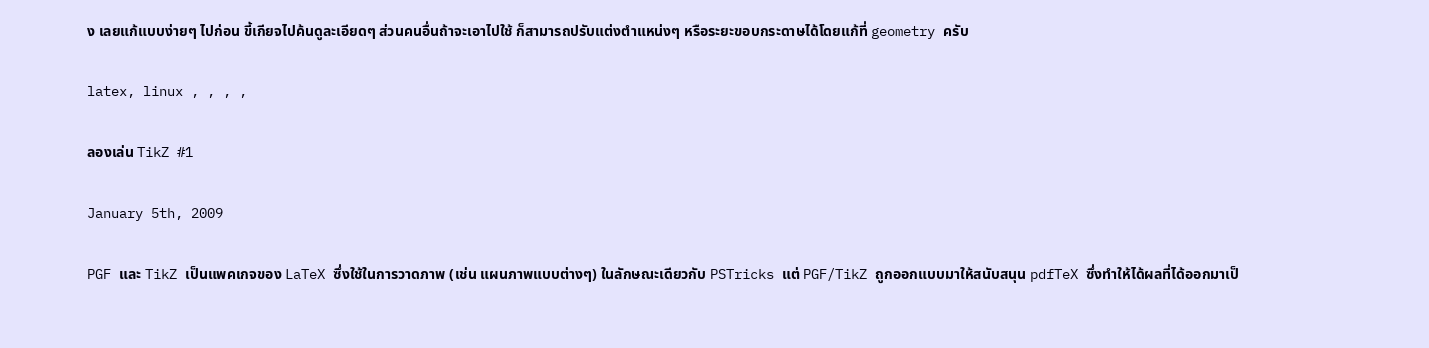ง เลยแก้แบบง่ายๆ ไปก่อน ขี้เกียจไปค้นดูละเอียดๆ ส่วนคนอื่นถ้าจะเอาไปใช้ ก็สามารถปรับแต่งตำแหน่งๆ หรือระยะขอบกระดาษได้โดยแก้ที่ geometry ครับ

latex, linux , , , ,

ลองเล่น TikZ #1

January 5th, 2009

PGF และ TikZ เป็นแพคเกจของ LaTeX ซึ่งใช้ในการวาดภาพ (เช่น แผนภาพแบบต่างๆ) ในลักษณะเดียวกับ PSTricks แต่ PGF/TikZ ถูกออกแบบมาให้สนับสนุน pdfTeX ซึ่งทำให้ได้ผลที่ได้ออกมาเป็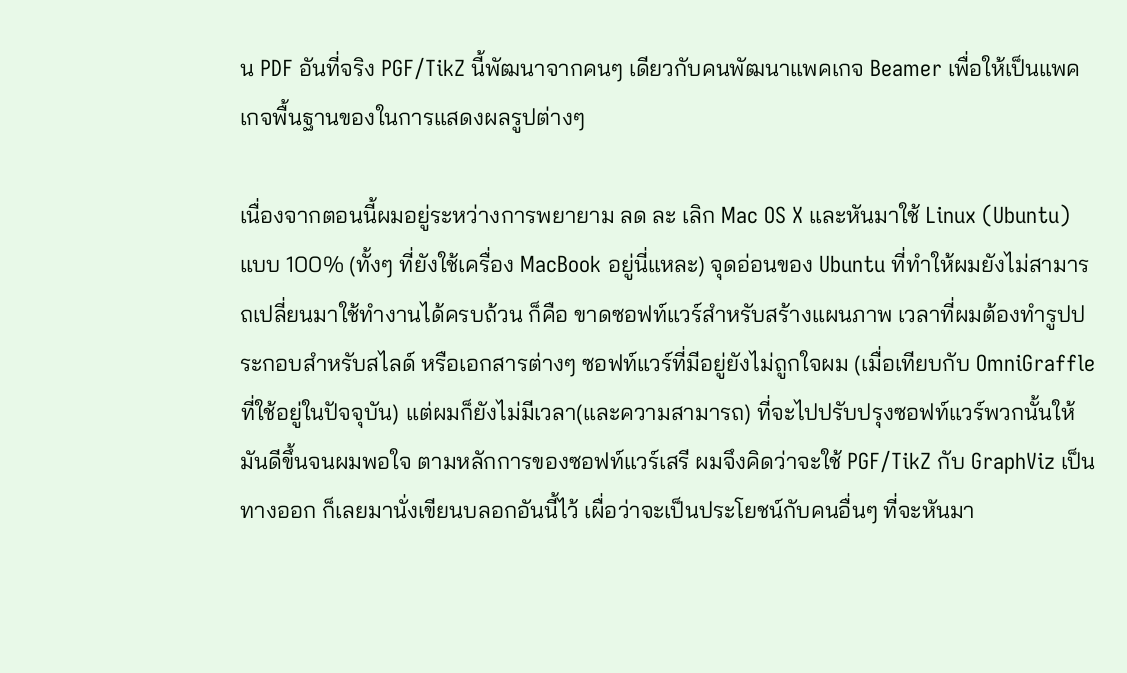น PDF อันที่จริง PGF/TikZ นี้พัฒนาจากคนๆ เดียวกับคนพัฒนาแพคเกจ Beamer เพื่อให้เป็นแพคเกจพื้นฐานของในการแสดงผลรูปต่างๆ

เนื่องจากตอนนี้ผมอยู่ระหว่างการพยายาม ลด ละ เลิก Mac OS X และหันมาใช้ Linux (Ubuntu) แบบ 100% (ทั้งๆ ที่ยังใช้เครื่อง MacBook อยู่นี่แหละ) จุดอ่อนของ Ubuntu ที่ทำให้ผมยังไม่สามารถเปลี่ยนมาใช้ทำงานได้ครบถ้วน ก็คือ ขาดซอฟท์แวร์สำหรับสร้างแผนภาพ เวลาที่ผมต้องทำรูปประกอบสำหรับสไลด์ หรือเอกสารต่างๆ ซอฟท์แวร์ที่มีอยู่ยังไม่ถูกใจผม (เมื่อเทียบกับ OmniGraffle ที่ใช้อยู่ในปัจจุบัน) แต่ผมก็ยังไม่มีเวลา(และความสามารถ) ที่จะไปปรับปรุงซอฟท์แวร์พวกนั้นให้มันดีขึ้นจนผมพอใจ ตามหลักการของซอฟท์แวร์เสรี ผมจึงคิดว่าจะใช้ PGF/TikZ กับ GraphViz เป็นทางออก ก็เลยมานั่งเขียนบลอกอันนี้ไว้ เผื่อว่าจะเป็นประโยชน์กับคนอื่นๆ ที่จะหันมา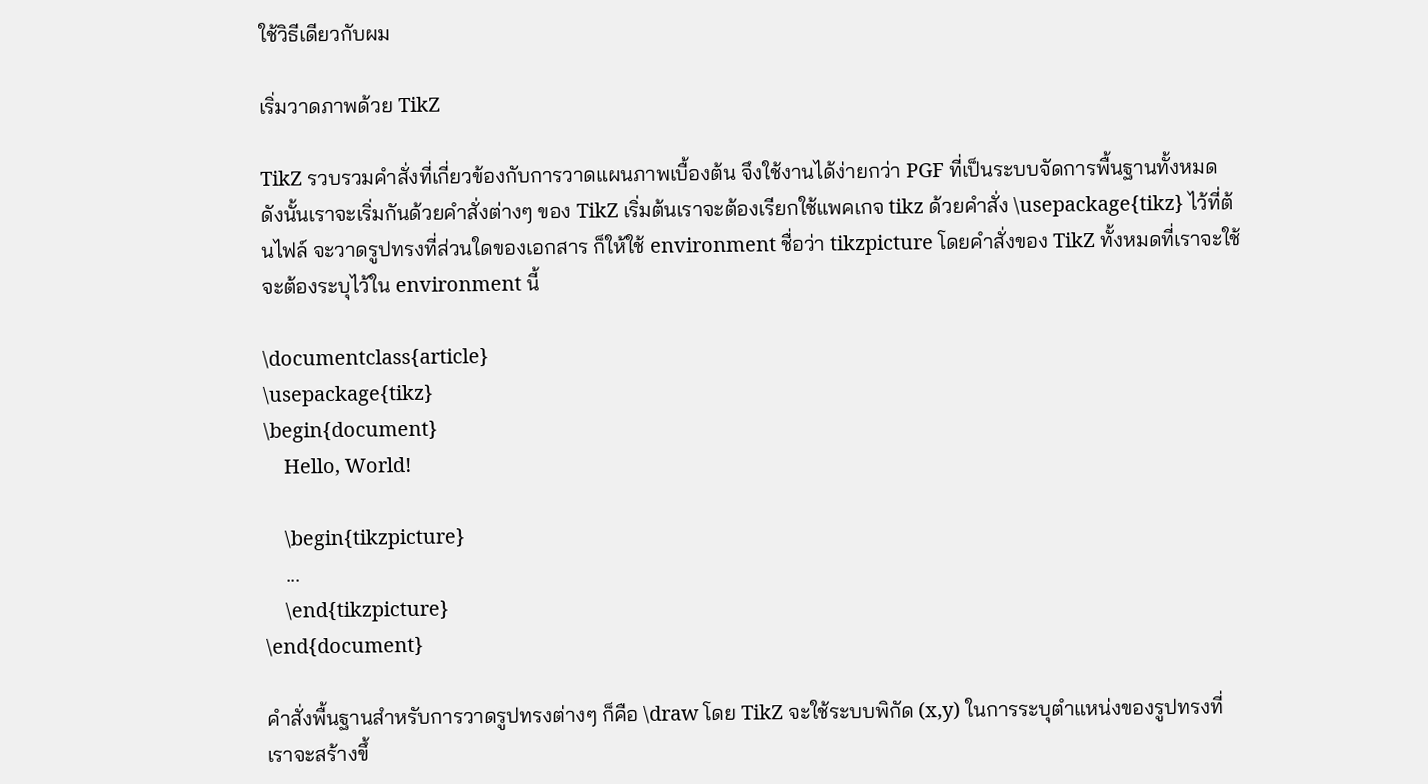ใช้วิธีเดียวกับผม

เริ่มวาดภาพด้วย TikZ

TikZ รวบรวมคำสั่งที่เกี่ยวข้องกับการวาดแผนภาพเบื้องต้น จึงใช้งานได้ง่ายกว่า PGF ที่เป็นระบบจัดการพื้นฐานทั้งหมด ดังนั้นเราจะเริ่มกันด้วยคำสั่งต่างๆ ของ TikZ เริ่มต้นเราจะต้องเรียกใช้แพคเกจ tikz ด้วยคำสั่ง \usepackage{tikz} ไว้ที่ต้นไฟล์ จะวาดรูปทรงที่ส่วนใดของเอกสาร ก็ให้ใช้ environment ชื่อว่า tikzpicture โดยคำสั่งของ TikZ ทั้งหมดที่เราจะใช้จะต้องระบุไว้ใน environment นี้

\documentclass{article}
\usepackage{tikz}
\begin{document}
    Hello, World!

    \begin{tikzpicture}
    ...
    \end{tikzpicture}
\end{document}

คำสั่งพื้นฐานสำหรับการวาดรูปทรงต่างๆ ก็คือ \draw โดย TikZ จะใช้ระบบพิกัด (x,y) ในการระบุตำแหน่งของรูปทรงที่เราจะสร้างขึ้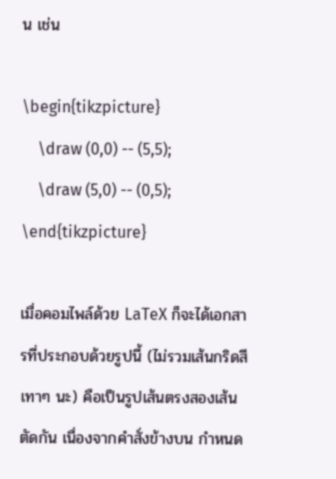น เช่น

\begin{tikzpicture}
    \draw (0,0) -- (5,5);
    \draw (5,0) -- (0,5);
\end{tikzpicture}

เมื่อคอมไพล์ด้วย LaTeX ก็จะได้เอกสารที่ประกอบด้วยรูปนี้ (ไม่รวมเส้นกริดสีเทาๆ นะ) คือเป็นรูปเส้นตรงสองเส้นตัดกัน เนื่องจากคำสั่งข้างบน กำหนด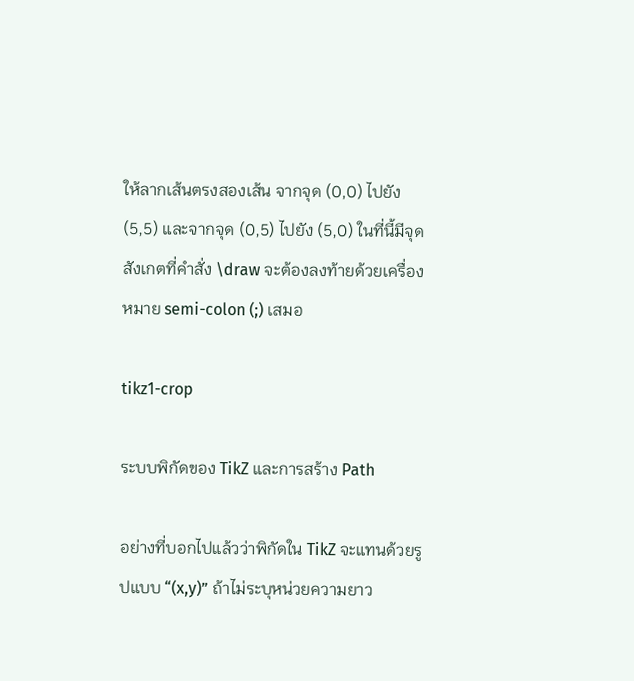ให้ลากเส้นตรงสองเส้น จากจุด (0,0) ไปยัง (5,5) และจากจุด (0,5) ไปยัง (5,0) ในที่นี้มีจุดสังเกตที่คำสั่ง \draw จะต้องลงท้ายด้วยเครื่องหมาย semi-colon (;) เสมอ

tikz1-crop

ระบบพิกัดของ TikZ และการสร้าง Path

อย่างที่บอกไปแล้วว่าพิกัดใน TikZ จะแทนด้วยรูปแบบ “(x,y)” ถ้าไม่ระบุหน่วยความยาว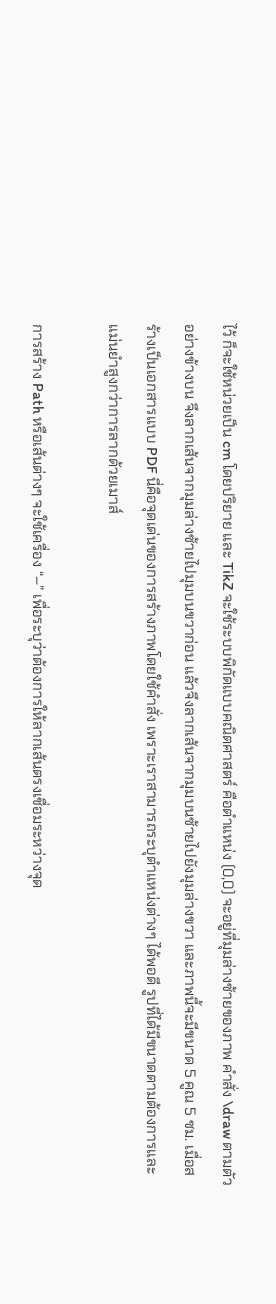ไว้ ก็จะใช้หน่วยเป็น cm โดยปริยาย และ TikZ จะใช้ระบบพิกัดแบบคณิตศาสตร์ คือตำแหน่ง (0,0) จะอยู่ที่มุมล่างซ้ายของภาพ คำสั่ง \draw ตามตัวอย่างข้างบน จึงลากเส้นจากมุมล่างซ้ายไปมุมบนขวาก่อน แล้วจึงลากเส้นจากมุมบนซ้ายไปยังมุมล่างขวา และภาพนี้จะมีขนาด 5 คูณ 5 ซม. เมื่อสร้างเป็นเอกสารแบบ PDF นี่คือจุดเด่นของการสร้างภาพโดยใช้คำสั่ง เพราะเราสามารถระบุตำแหน่งต่างๆ ได้พอดี รูปที่ได้มีขนาดตามต้องการและแม่นยำสูงกว่าการลากด้วยเมาส์

การสร้าง Path หรือเส้นต่างๆ จะใช้เครื่อง “–” เพื่อระบุว่าต้องการให้ลากเส้นตรงเชื่อมระหว่างจุด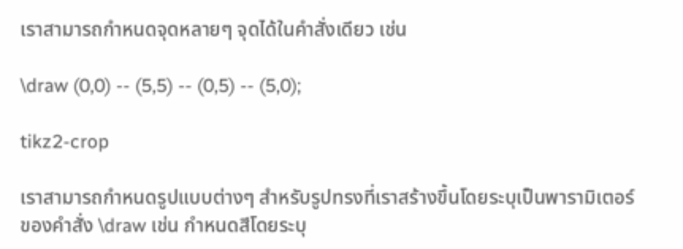เราสามารถกำหนดจุดหลายๆ จุดได้ในคำสั่งเดียว เช่น

\draw (0,0) -- (5,5) -- (0,5) -- (5,0);

tikz2-crop

เราสามารถกำหนดรูปแบบต่างๆ สำหรับรูปทรงที่เราสร้างขึ้นโดยระบุเป็นพารามิเตอร์ของคำสั่ง \draw เช่น กำหนดสีโดยระบุ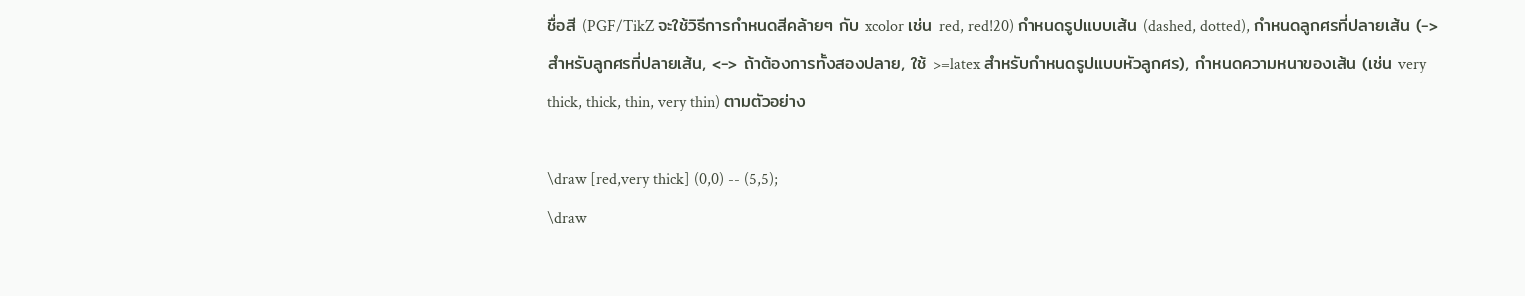ชื่อสี (PGF/TikZ จะใช้วิธีการกำหนดสีคล้ายๆ กับ xcolor เช่น red, red!20) กำหนดรูปแบบเส้น (dashed, dotted), กำหนดลูกศรที่ปลายเส้น (-> สำหรับลูกศรที่ปลายเส้น, <-> ถ้าต้องการทั้งสองปลาย, ใช้ >=latex สำหรับกำหนดรูปแบบหัวลูกศร), กำหนดความหนาของเส้น (เช่น very thick, thick, thin, very thin) ตามตัวอย่าง

\draw [red,very thick] (0,0) -- (5,5);
\draw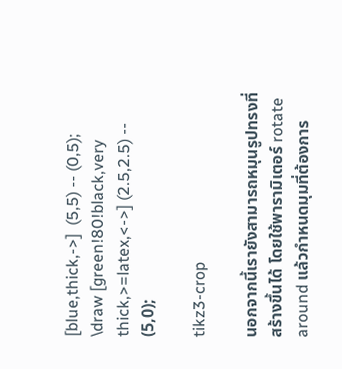[blue,thick,->]  (5,5) -- (0,5);
\draw [green!80!black,very thick,>=latex,<->] (2.5,2.5) -- (5,0);

tikz3-crop

นอกจากนี้เรายังสามารถหมุนรูปทรงที่สร้างขึ้นได้ โดยใช้พารามิเตอร์ rotate around แล้วกำหนดมุมที่ต้องการ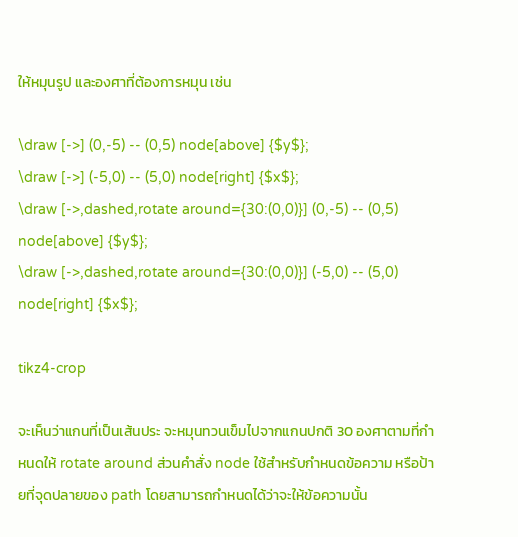ให้หมุนรูป และองศาที่ต้องการหมุน เช่น

\draw [->] (0,-5) -- (0,5) node[above] {$y$};
\draw [->] (-5,0) -- (5,0) node[right] {$x$};
\draw [->,dashed,rotate around={30:(0,0)}] (0,-5) -- (0,5) node[above] {$y$};
\draw [->,dashed,rotate around={30:(0,0)}] (-5,0) -- (5,0) node[right] {$x$};

tikz4-crop

จะเห็นว่าแกนที่เป็นเส้นประ จะหมุนทวนเข็มไปจากแกนปกติ 30 องศาตามที่กำหนดให้ rotate around ส่วนคำสั่ง node ใช้สำหรับกำหนดข้อความ หรือป้ายที่จุดปลายของ path โดยสามารถกำหนดได้ว่าจะให้ข้อความนั้น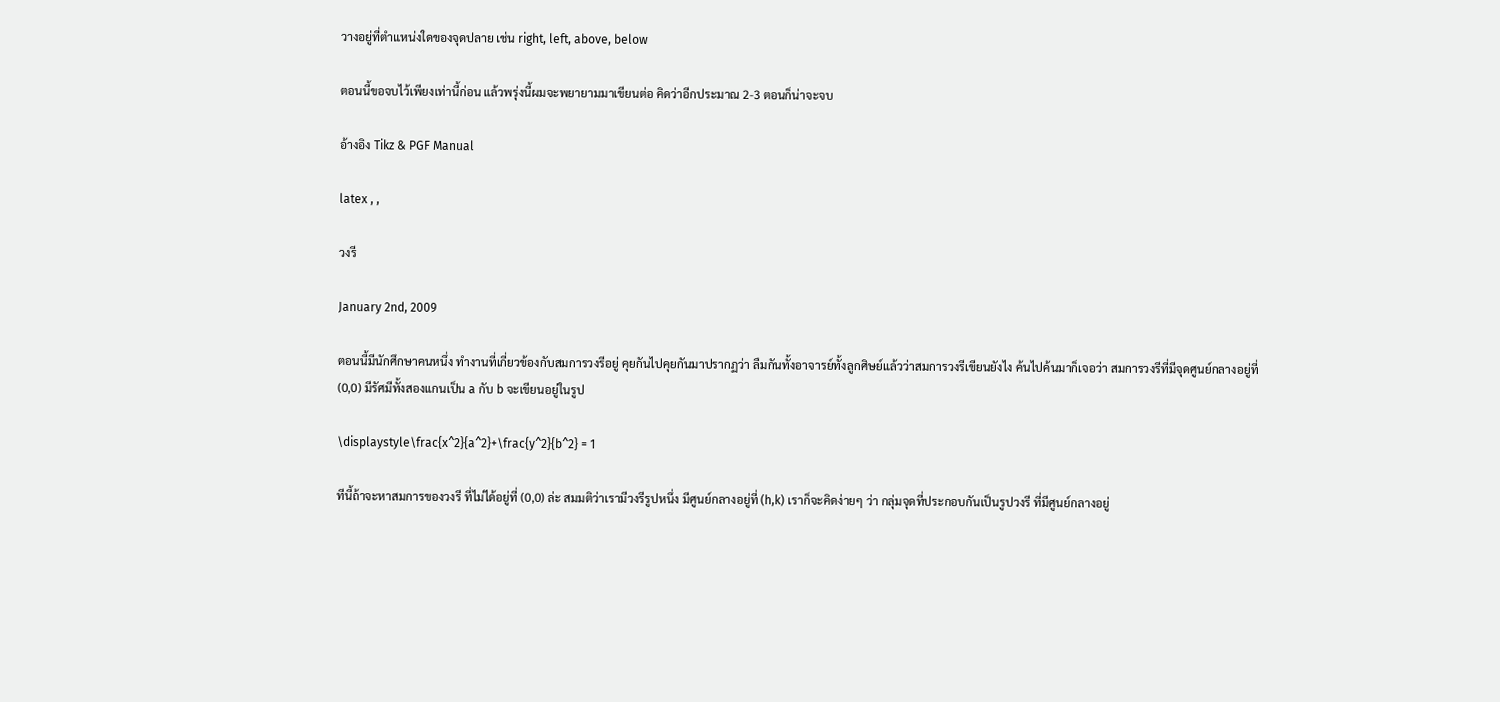วางอยู่ที่ตำแหน่งใดของจุดปลาย เช่น right, left, above, below

ตอนนี้ขอจบไว้เพียงเท่านี้ก่อน แล้วพรุ่งนี้ผมจะพยายามมาเขียนต่อ คิดว่าอีกประมาณ 2-3 ตอนก็น่าจะจบ

อ้างอิง Tikz & PGF Manual

latex , ,

วงรี

January 2nd, 2009

ตอนนี้มีนักศึกษาคนหนึ่ง ทำงานที่เกี่ยวข้องกับสมการวงรีอยู่ คุยกันไปคุยกันมาปรากฏว่า ลืมกันทั้งอาจารย์ทั้งลูกศิษย์แล้วว่าสมการวงรีเขียนยังไง ค้นไปค้นมาก็เจอว่า สมการวงรีที่มีจุดศูนย์กลางอยู่ที่ (0,0) มีรัศมีทั้งสองแกนเป็น a กับ b จะเขียนอยู่ในรูป

\displaystyle\frac{x^2}{a^2}+\frac{y^2}{b^2} = 1

ทีนี้ถ้าจะหาสมการของวงรี ที่ไม่ได้อยู่ที่ (0,0) ล่ะ สมมติว่าเรามีวงรีรูปหนึ่ง มีศูนย์กลางอยู่ที่ (h,k) เราก็จะคิดง่ายๆ ว่า กลุ่มจุดที่ประกอบกันเป็นรูปวงรี ที่มีศูนย์กลางอยู่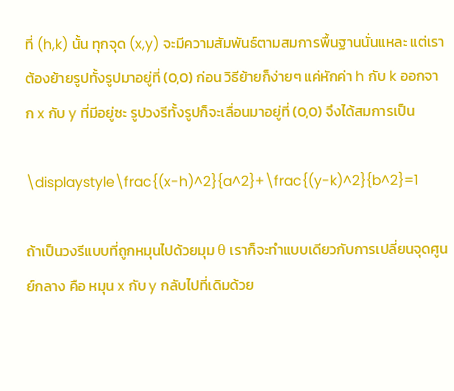ที่ (h,k) นั้น ทุกจุด (x,y) จะมีความสัมพันธ์ตามสมการพื้นฐานนั่นแหละ แต่เราต้องย้ายรูปทั้งรูปมาอยู่ที่ (0,0) ก่อน วิธีย้ายก็ง่ายๆ แค่หักค่า h กับ k ออกจาก x กับ y ที่มีอยู่ซะ รูปวงรีทั้งรูปก็จะเลื่อนมาอยู่ที่ (0,0) จึงได้สมการเป็น

\displaystyle\frac{(x-h)^2}{a^2}+\frac{(y-k)^2}{b^2}=1

ถ้าเป็นวงรีแบบที่ถูกหมุนไปด้วยมุม θ เราก็จะทำแบบเดียวกับการเปลี่ยนจุดศูนย์กลาง คือ หมุน x กับ y กลับไปที่เดิมด้วย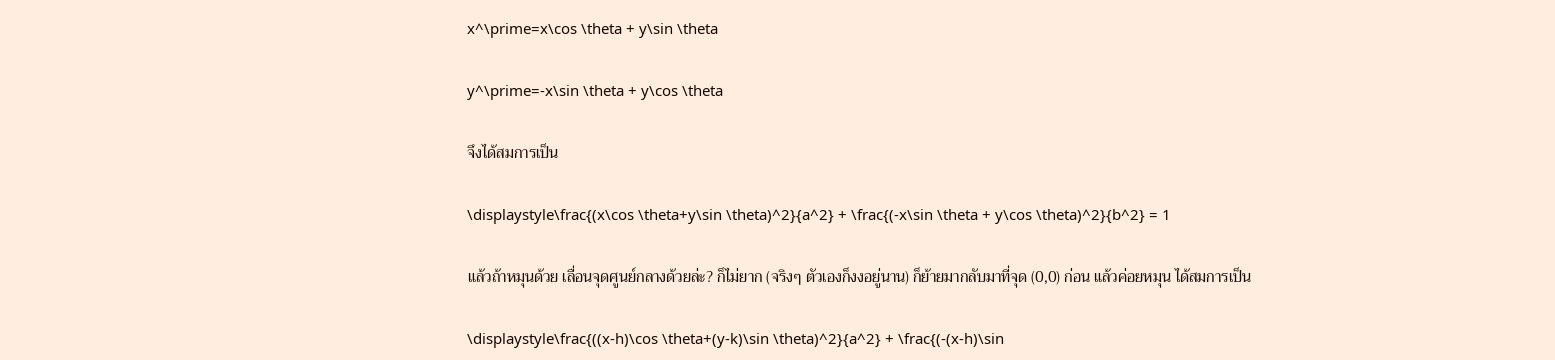x^\prime=x\cos \theta + y\sin \theta

y^\prime=-x\sin \theta + y\cos \theta

จึงได้สมการเป็น

\displaystyle\frac{(x\cos \theta+y\sin \theta)^2}{a^2} + \frac{(-x\sin \theta + y\cos \theta)^2}{b^2} = 1

แล้วถ้าหมุนด้วย เลื่อนจุดศูนย์กลางด้วยล่ะ? ก็ไม่ยาก (จริงๆ ตัวเองก็งงอยู่นาน) ก็ย้ายมากลับมาที่จุด (0,0) ก่อน แล้วค่อยหมุน ได้สมการเป็น

\displaystyle\frac{((x-h)\cos \theta+(y-k)\sin \theta)^2}{a^2} + \frac{(-(x-h)\sin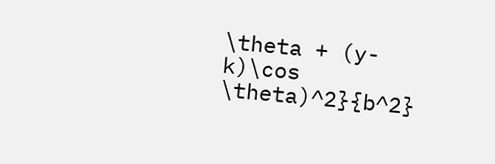\theta + (y-k)\cos \theta)^2}{b^2}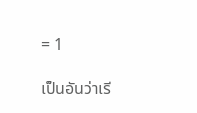= 1

เป็นอันว่าเรี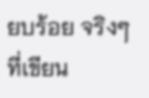ยบร้อย จริงๆ ที่เขียน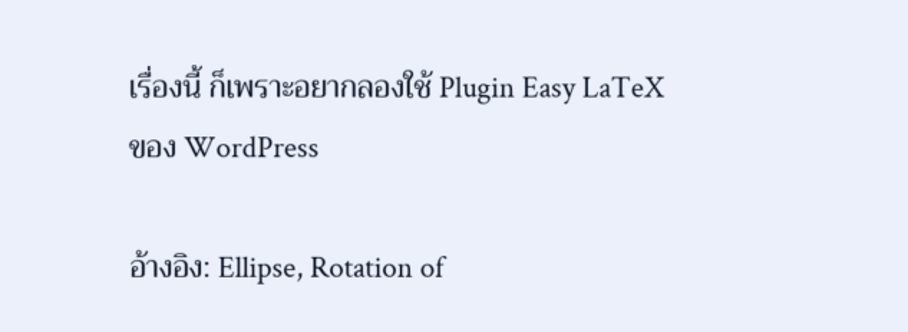เรื่องนี้ ก็เพราะอยากลองใช้ Plugin Easy LaTeX ของ WordPress

อ้างอิง: Ellipse, Rotation of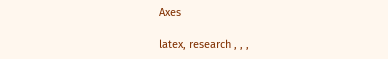Axes

latex, research , , ,